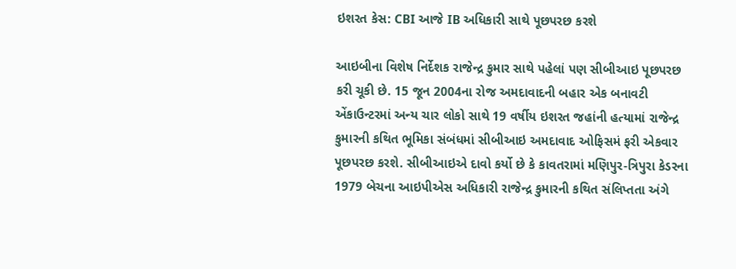ઇશરત કેસ: CBI આજે IB અધિકારી સાથે પૂછપરછ કરશે

આઇબીના વિશેષ નિર્દેશક રાજેન્દ્ર કુમાર સાથે પહેલાં પણ સીબીઆઇ પૂછપરછ કરી ચૂકી છે. 15 જૂન 2004ના રોજ અમદાવાદની બહાર એક બનાવટી એંકાઉન્ટરમાં અન્ય ચાર લોકો સાથે 19 વર્ષીય ઇશરત જહાંની હત્યામાં રાજેન્દ્ર કુમારની કથિત ભૂમિકા સંબંધમાં સીબીઆઇ અમદાવાદ ઓફિસમં ફરી એકવાર પૂછપરછ કરશે. સીબીઆઇએ દાવો કર્યો છે કે કાવતરામાં મણિપુર-ત્રિપુરા કેડરના 1979 બેચના આઇપીએસ અધિકારી રાજેન્દ્ર કુમારની કથિત સંલિપ્તતા અંગે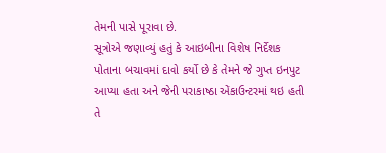તેમની પાસે પૂરાવા છે.
સૂત્રોએ જણાવ્યું હતું કે આઇબીના વિશેષ નિર્દેશક પોતાના બચાવમાં દાવો કર્યો છે કે તેમને જે ગુપ્ત ઇનપુટ આપ્યા હતા અને જેની પરાકાષ્ઠા એંકાઉન્ટરમાં થઇ હતી તે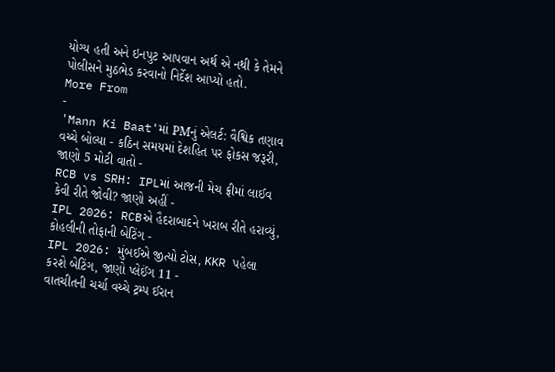યોગ્ય હતી અને ઇનપુટ આપવાન અર્થ એ નથી કે તેમને પોલીસને મુઠભેડ કરવાનો નિર્દેશ આપ્યો હતો.
More From
-
'Mann Ki Baat'માં PMનું એલર્ટ: વૈશ્વિક તણાવ વચ્ચે બોલ્યા - કઠિન સમયમાં દેશહિત પર ફોકસ જરૂરી, જાણો 5 મોટી વાતો -
RCB vs SRH: IPLમાં આજની મેચ ફ્રીમાં લાઈવ કેવી રીતે જોવી? જાણો અહીં -
IPL 2026: RCBએ હૈદરાબાદને ખરાબ રીતે હરાવ્યું, કોહલીની તોફાની બેટિંગ -
IPL 2026: મુંબઈએ જીત્યો ટોસ, KKR પહેલા કરશે બેટિંગ, જાણો પ્લેઈંગ 11 -
વાતચીતની ચર્ચા વચ્ચે ટ્રમ્પ ઈરાન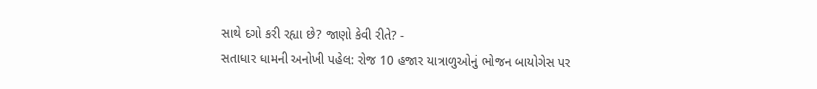સાથે દગો કરી રહ્યા છે? જાણો કેવી રીતે? -
સતાધાર ધામની અનોખી પહેલ: રોજ 10 હજાર યાત્રાળુઓનું ભોજન બાયોગેસ પર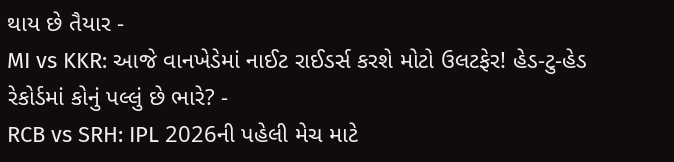થાય છે તૈયાર -
MI vs KKR: આજે વાનખેડેમાં નાઈટ રાઈડર્સ કરશે મોટો ઉલટફેર! હેડ-ટુ-હેડ રેકોર્ડમાં કોનું પલ્લું છે ભારે? -
RCB vs SRH: IPL 2026ની પહેલી મેચ માટે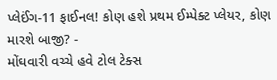પ્લેઈંગ-11 ફાઈનલ! કોણ હશે પ્રથમ ઈમ્પેક્ટ પ્લેયર, કોણ મારશે બાજી? -
મોંઘવારી વચ્ચે હવે ટોલ ટેક્સ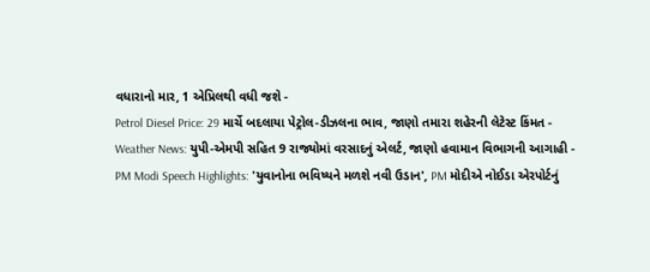વધારાનો માર, 1 એપ્રિલથી વધી જશે -
Petrol Diesel Price: 29 માર્ચે બદલાયા પેટ્રોલ-ડીઝલના ભાવ, જાણો તમારા શહેરની લેટેસ્ટ કિંમત -
Weather News: યુપી-એમપી સહિત 9 રાજ્યોમાં વરસાદનું એલર્ટ, જાણો હવામાન વિભાગની આગાહી -
PM Modi Speech Highlights: 'યુવાનોના ભવિષ્યને મળશે નવી ઉડાન', PM મોદીએ નોઈડા એરપોર્ટનું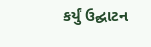કર્યું ઉદ્ઘાટન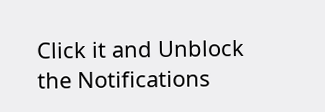Click it and Unblock the Notifications